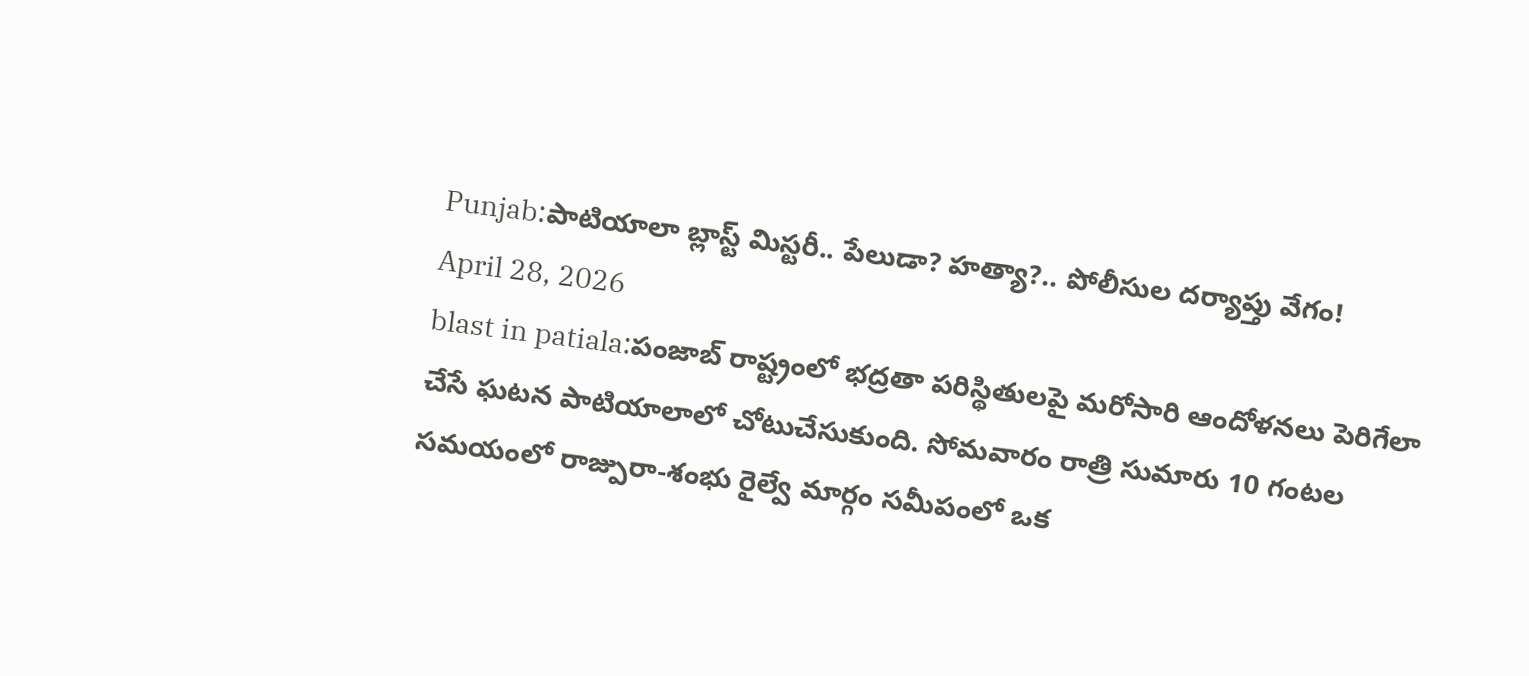Punjab:పాటియాలా బ్లాస్ట్ మిస్టరీ.. పేలుడా? హత్యా?.. పోలీసుల దర్యాప్తు వేగం!
April 28, 2026
blast in patiala:పంజాబ్ రాష్ట్రంలో భద్రతా పరిస్థితులపై మరోసారి ఆందోళనలు పెరిగేలా చేసే ఘటన పాటియాలాలో చోటుచేసుకుంది. సోమవారం రాత్రి సుమారు 10 గంటల సమయంలో రాజ్పురా-శంభు రైల్వే మార్గం సమీపంలో ఒక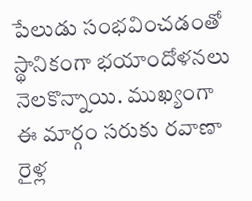పేలుడు సంభవించడంతో స్థానికంగా భయాందోళనలు నెలకొన్నాయి. ముఖ్యంగా ఈ మార్గం సరుకు రవాణా రైళ్ల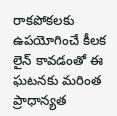రాకపోకలకు ఉపయోగించే కీలక లైన్ కావడంతో ఈ ఘటనకు మరింత ప్రాధాన్యత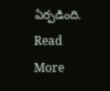ఏర్పడింది.
Read More